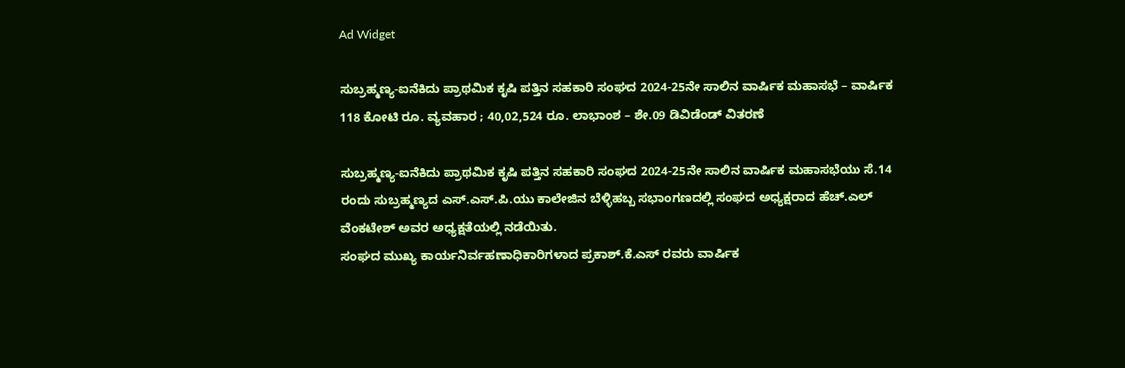Ad Widget

ಸುಬ್ರಹ್ಮಣ್ಯ-ಐನೆಕಿದು ಪ್ರಾಥಮಿಕ ಕೃಷಿ ಪತ್ತಿನ ಸಹಕಾರಿ ಸಂಘದ 2024-25ನೇ ಸಾಲಿನ ವಾರ್ಷಿಕ ಮಹಾಸಭೆ – ವಾರ್ಷಿಕ 118 ಕೋಟಿ ರೂ. ವ್ಯವಹಾರ ; 40,02,524 ರೂ. ಲಾಭಾಂಶ – ಶೇ.09 ಡಿವಿಡೆಂಡ್ ವಿತರಣೆ

ಸುಬ್ರಹ್ಮಣ್ಯ-ಐನೆಕಿದು ಪ್ರಾಥಮಿಕ ಕೃಷಿ ಪತ್ತಿನ ಸಹಕಾರಿ ಸಂಘದ 2024-25ನೇ ಸಾಲಿನ ವಾರ್ಷಿಕ ಮಹಾಸಭೆಯು ಸೆ.14 ರಂದು ಸುಬ್ರಹ್ಮಣ್ಯದ ಎಸ್.ಎಸ್.ಪಿ.ಯು ಕಾಲೇಜಿನ ಬೆಳ್ಳಿಹಬ್ಬ ಸಭಾಂಗಣದಲ್ಲಿ ಸಂಘದ ಅಧ್ಯಕ್ಷರಾದ ಹೆಚ್.ಎಲ್ ವೆಂಕಟೇಶ್ ಅವರ ಅಧ್ಯಕ್ಷತೆಯಲ್ಲಿ ನಡೆಯಿತು.
ಸಂಘದ ಮುಖ್ಯ ಕಾರ್ಯನಿರ್ವಹಣಾಧಿಕಾರಿಗಳಾದ ಪ್ರಕಾಶ್.ಕೆ.ಎಸ್ ರವರು ವಾರ್ಷಿಕ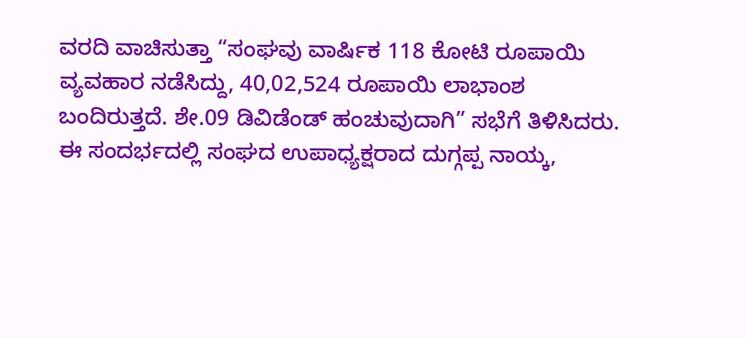ವರದಿ ವಾಚಿಸುತ್ತಾ “ಸಂಘವು ವಾರ್ಷಿಕ 118 ಕೋಟಿ ರೂಪಾಯಿ ವ್ಯವಹಾರ ನಡೆಸಿದ್ದು, 40,02,524 ರೂಪಾಯಿ ಲಾಭಾಂಶ ಬಂದಿರುತ್ತದೆ. ಶೇ.09 ಡಿವಿಡೆಂಡ್ ಹಂಚುವುದಾಗಿ” ಸಭೆಗೆ ತಿಳಿಸಿದರು.
ಈ ಸಂದರ್ಭದಲ್ಲಿ ಸಂಘದ ಉಪಾಧ್ಯಕ್ಷರಾದ ದುಗ್ಗಪ್ಪ ನಾಯ್ಕ,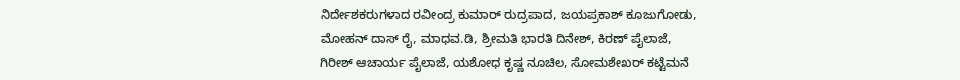ನಿರ್ದೇಶಕರುಗಳಾದ ರವೀಂದ್ರ ಕುಮಾರ್ ರುದ್ರಪಾದ, ಜಯಪ್ರಕಾಶ್ ಕೂಜುಗೋಡು, ಮೋಹನ್ ದಾಸ್ ರೈ, ಮಾಧವ.ಡಿ, ಶ್ರೀಮತಿ ಭಾರತಿ ದಿನೇಶ್, ಕಿರಣ್ ಪೈಲಾಜೆ, ಗಿರೀಶ್ ಆಚಾರ್ಯ ಪೈಲಾಜೆ, ಯಶೋಧ ಕೃಷ್ಣ ನೂಚಿಲ, ಸೋಮಶೇಖರ್ ಕಟ್ಟೆಮನೆ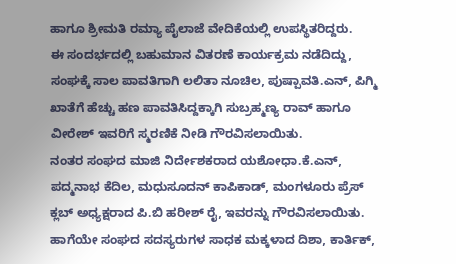ಹಾಗೂ ಶ್ರೀಮತಿ ರಮ್ಯಾ ಪೈಲಾಜೆ ವೇದಿಕೆಯಲ್ಲಿ ಉಪಸ್ಥಿತರಿದ್ದರು.
ಈ ಸಂದರ್ಭದಲ್ಲಿ ಬಹುಮಾನ ವಿತರಣೆ ಕಾರ್ಯಕ್ರಮ ನಡೆದಿದ್ದು, ಸಂಘಕ್ಕೆ ಸಾಲ ಪಾವತಿಗಾಗಿ ಲಲಿತಾ ನೂಚಿಲ, ಪುಷ್ಪಾವತಿ.ಎನ್, ಪಿಗ್ಮಿ ಖಾತೆಗೆ ಹೆಚ್ಚು ಹಣ ಪಾವತಿಸಿದ್ದಕ್ಕಾಗಿ ಸುಬ್ರಹ್ಮಣ್ಯ ರಾವ್ ಹಾಗೂ ವೀರೇಶ್ ಇವರಿಗೆ ಸ್ಮರಣಿಕೆ ನೀಡಿ ಗೌರವಿಸಲಾಯಿತು.
ನಂತರ ಸಂಘದ ಮಾಜಿ ನಿರ್ದೇಶಕರಾದ ಯಶೋಧಾ.ಕೆ.ಎನ್, ಪದ್ಮನಾಭ ಕೆದಿಲ, ಮಧುಸೂದನ್ ಕಾಪಿಕಾಡ್, ಮಂಗಳೂರು ಪ್ರೆಸ್ ಕ್ಲಬ್ ಅಧ್ಯಕ್ಷರಾದ ಪಿ.ಬಿ ಹರೀಶ್ ರೈ, ಇವರನ್ನು ಗೌರವಿಸಲಾಯಿತು.
ಹಾಗೆಯೇ ಸಂಘದ ಸದಸ್ಯರುಗಳ ಸಾಧಕ ಮಕ್ಕಳಾದ ದಿಶಾ, ಕಾರ್ತಿಕ್,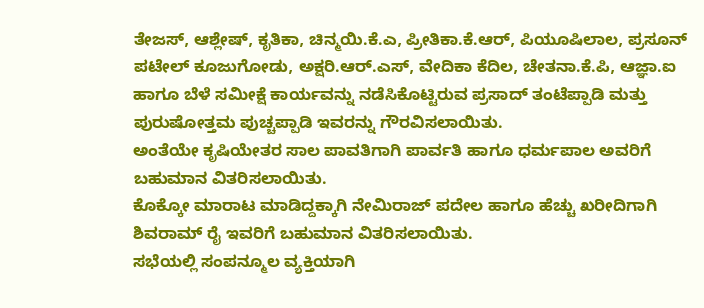ತೇಜಸ್, ಆಶ್ಲೇಷ್, ಕೃತಿಕಾ, ಚಿನ್ಮಯಿ.ಕೆ.ಎ, ಪ್ರೀತಿಕಾ.ಕೆ.ಆರ್, ಪಿಯೂಷಿಲಾಲ, ಪ್ರಸೂನ್ ಪಟೇಲ್ ಕೂಜುಗೋಡು, ಅಕ್ಷರಿ.ಆರ್.ಎಸ್, ವೇದಿಕಾ ಕೆದಿಲ, ಚೇತನಾ.ಕೆ.ಪಿ, ಆಜ್ಞಾ.ಐ ಹಾಗೂ ಬೆಳೆ ಸಮೀಕ್ಷೆ ಕಾರ್ಯವನ್ನು ನಡೆಸಿಕೊಟ್ಟಿರುವ ಪ್ರಸಾದ್ ತಂಟೆಪ್ಪಾಡಿ ಮತ್ತು ಪುರುಷೋತ್ತಮ ಪುಚ್ಚಪ್ಪಾಡಿ ಇವರನ್ನು ಗೌರವಿಸಲಾಯಿತು.
ಅಂತೆಯೇ ಕೃಷಿಯೇತರ ಸಾಲ ಪಾವತಿಗಾಗಿ ಪಾರ್ವತಿ ಹಾಗೂ ಧರ್ಮಪಾಲ ಅವರಿಗೆ ಬಹುಮಾನ ವಿತರಿಸಲಾಯಿತು.
ಕೊಕ್ಕೋ ಮಾರಾಟ ಮಾಡಿದ್ದಕ್ಕಾಗಿ ನೇಮಿರಾಜ್ ಪದೇಲ ಹಾಗೂ ಹೆಚ್ಚು ಖರೀದಿಗಾಗಿ ಶಿವರಾಮ್ ರೈ ಇವರಿಗೆ ಬಹುಮಾನ ವಿತರಿಸಲಾಯಿತು.
ಸಭೆಯಲ್ಲಿ ಸಂಪನ್ಮೂಲ ವ್ಯಕ್ತಿಯಾಗಿ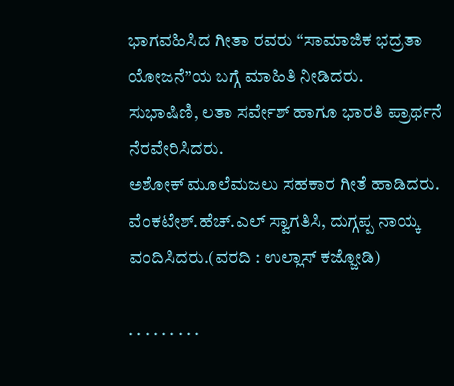ಭಾಗವಹಿಸಿದ ಗೀತಾ ರವರು “ಸಾಮಾಜಿಕ ಭದ್ರತಾ ಯೋಜನೆ”ಯ ಬಗ್ಗೆ ಮಾಹಿತಿ ನೀಡಿದರು.
ಸುಭಾಷಿಣಿ, ಲತಾ ಸರ್ವೇಶ್ ಹಾಗೂ ಭಾರತಿ ಪ್ರಾರ್ಥನೆ ನೆರವೇರಿಸಿದರು.
ಅಶೋಕ್ ಮೂಲೆಮಜಲು ಸಹಕಾರ ಗೀತೆ ಹಾಡಿದರು.
ವೆಂಕಟೇಶ್.ಹೆಚ್.ಎಲ್ ಸ್ವಾಗತಿಸಿ, ದುಗ್ಗಪ್ಪ ನಾಯ್ಕ ವಂದಿಸಿದರು.(ವರದಿ : ಉಲ್ಲಾಸ್ ಕಜ್ಜೋಡಿ)

. . . . . . . . .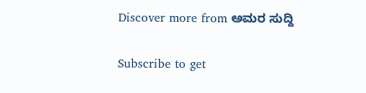Discover more from ಅಮರ ಸುದ್ದಿ

Subscribe to get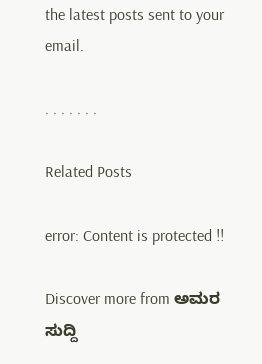the latest posts sent to your email.

. . . . . . .

Related Posts

error: Content is protected !!

Discover more from ಅಮರ ಸುದ್ದಿ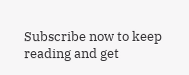Subscribe now to keep reading and get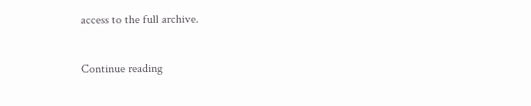access to the full archive.

Continue reading